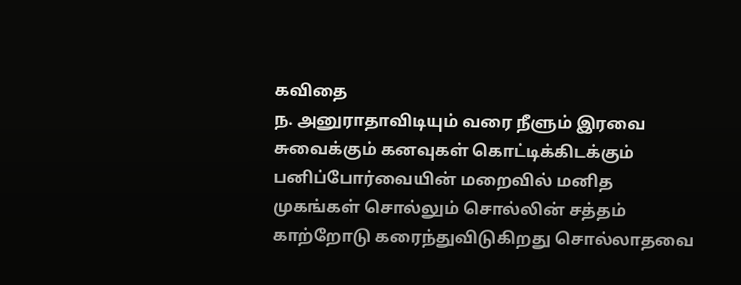கவிதை
ந. அனுராதாவிடியும் வரை நீளும் இரவை சுவைக்கும் கனவுகள் கொட்டிக்கிடக்கும் பனிப்போர்வையின் மறைவில் மனித முகங்கள் சொல்லும் சொல்லின் சத்தம் காற்றோடு கரைந்துவிடுகிறது சொல்லாதவை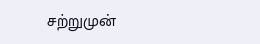சற்றுமுன்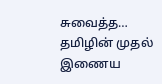சுவைத்த…
தமிழின் முதல் இணைய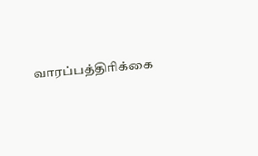வாரப்பத்திரிக்கை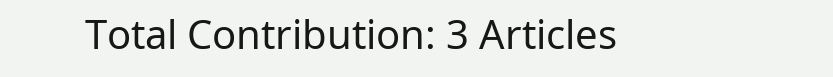Total Contribution: 3 Articles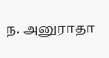ந. அனுராதா